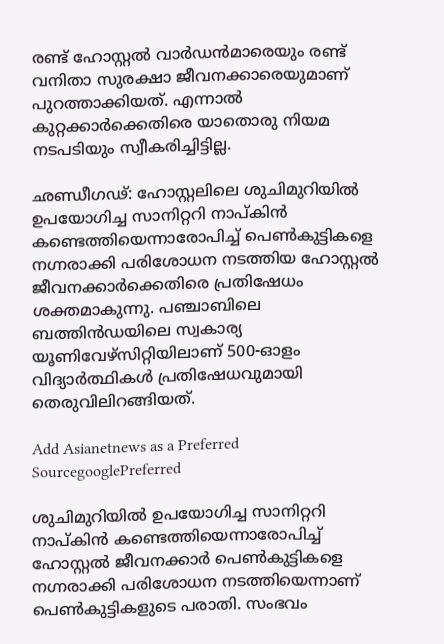രണ്ട് ഹോസ്റ്റല്‍ വാര്‍ഡന്‍മാരെയും രണ്ട് വനിതാ സുരക്ഷാ ജീവനക്കാരെയുമാണ് പുറത്താക്കിയത്. എന്നാല്‍ കുറ്റക്കാര്‍ക്കെതിരെ യാതൊരു നിയമ നടപടിയും സ്വീകരിച്ചിട്ടില്ല.

ഛണ്ഡീഗഢ്: ഹോസ്റ്റലിലെ ശുചിമുറിയില്‍ ഉപയോഗിച്ച സാനിറ്ററി നാപ്കിന്‍ കണ്ടെത്തിയെന്നാരോപിച്ച് പെണ്‍കുട്ടികളെ നഗ്നരാക്കി പരിശോധന നടത്തിയ ഹോസ്റ്റല്‍ ജീവനക്കാര്‍ക്കെതിരെ പ്രതിഷേധം ശക്തമാകുന്നു. പഞ്ചാബിലെ ബത്തിന്‍ഡയിലെ സ്വകാര്യ യൂണിവേഴ്സിറ്റിയിലാണ് 500-ഓളം വിദ്യാര്‍ത്ഥികള്‍ പ്രതിഷേധവുമായി തെരുവിലിറങ്ങിയത്.

Add Asianetnews as a Preferred SourcegooglePreferred

ശുചിമുറിയില്‍ ഉപയോഗിച്ച സാനിറ്ററി നാപ്കിന്‍ കണ്ടെത്തിയെന്നാരോപിച്ച് ഹോസ്റ്റല്‍ ജീവനക്കാര്‍ പെണ്‍കുട്ടികളെ നഗ്നരാക്കി പരിശോധന നടത്തിയെന്നാണ് പെണ്‍കുട്ടികളുടെ പരാതി. സംഭവം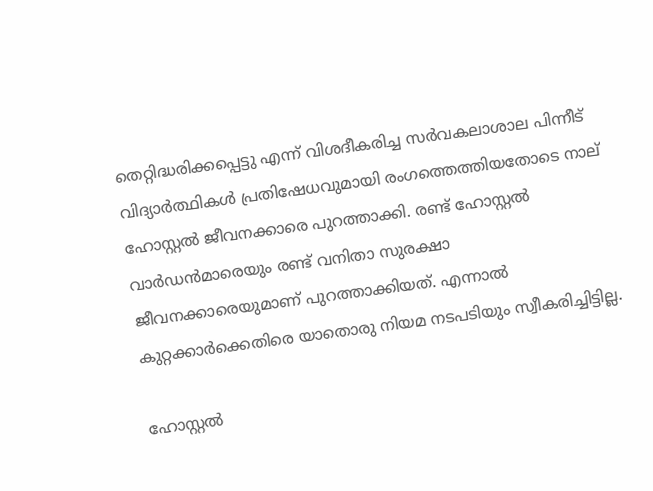തെറ്റിദ്ധരിക്കപ്പെട്ടു എന്ന് വിശദീകരിച്ച സര്‍വകലാശാല പിന്നീട് വിദ്യാര്‍ത്ഥികള്‍ പ്രതിഷേധവുമായി രംഗത്തെത്തിയതോടെ നാല് ഹോസ്റ്റല്‍ ജീവനക്കാരെ പുറത്താക്കി. രണ്ട് ഹോസ്റ്റല്‍ വാര്‍ഡന്‍മാരെയും രണ്ട് വനിതാ സുരക്ഷാ ജീവനക്കാരെയുമാണ് പുറത്താക്കിയത്. എന്നാല്‍ കുറ്റക്കാര്‍ക്കെതിരെ യാതൊരു നിയമ നടപടിയും സ്വീകരിച്ചിട്ടില്ല.

ഹോസ്റ്റല്‍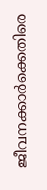ജീവനക്കാര്‍ക്കെതിരെ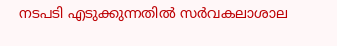നടപടി എടുക്കുന്നതില്‍ സര്‍വകലാശാല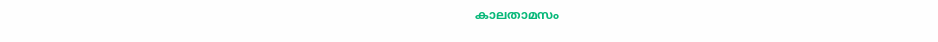കാലതാമസം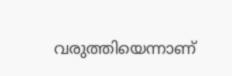വരുത്തിയെന്നാണ്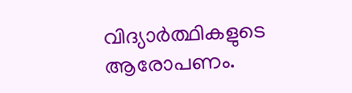വിദ്യാര്‍ത്ഥികളുടെ ആരോപണം.